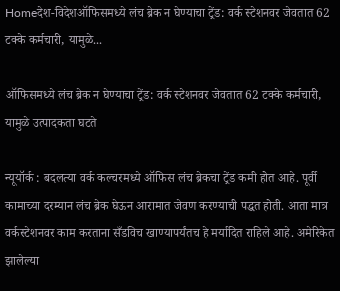Homeदेश-विदेशऑफिसमध्ये लंच ब्रेक न घेण्याचा ट्रेंड: वर्क स्टेशनवर जेवतात 62 टक्के कर्मचारी, यामुळे...

ऑफिसमध्ये लंच ब्रेक न घेण्याचा ट्रेंड: वर्क स्टेशनवर जेवतात 62 टक्के कर्मचारी, यामुळे उत्पादकता घटते

न्यूयॉर्क : बदलत्या वर्क कल्चरमध्ये ऑफिस लंच ब्रेकचा ट्रेंड कमी होत आहे. पूर्वी कामाच्या दरम्यान लंच ब्रेक घेऊन आरामात जेवण करण्याची पद्धत होती. आता मात्र वर्कस्टेशनवर काम करताना सँडविच खाण्यापर्यंतच हे मर्यादित राहिले आहे. अमेरिकेत झालेल्या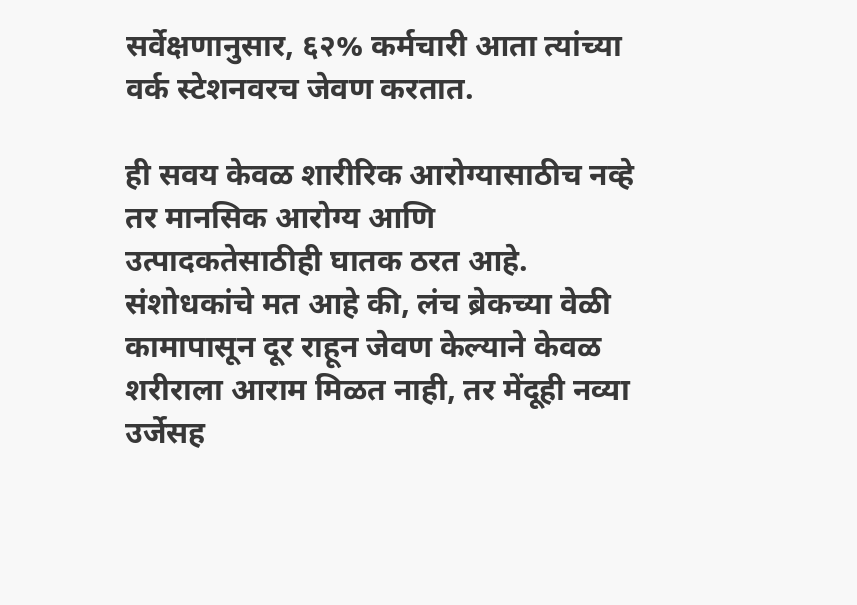सर्वेक्षणानुसार, ६२% कर्मचारी आता त्यांच्या वर्क स्टेशनवरच जेवण करतात.

ही सवय केवळ शारीरिक आरोग्यासाठीच नव्हे तर मानसिक आरोग्य आणि उत्पादकतेसाठीही घातक ठरत आहे. संशोधकांचे मत आहे की, लंच ब्रेकच्या वेळी कामापासून दूर राहून जेवण केल्याने केवळ शरीराला आराम मिळत नाही, तर मेंदूही नव्या उर्जेसह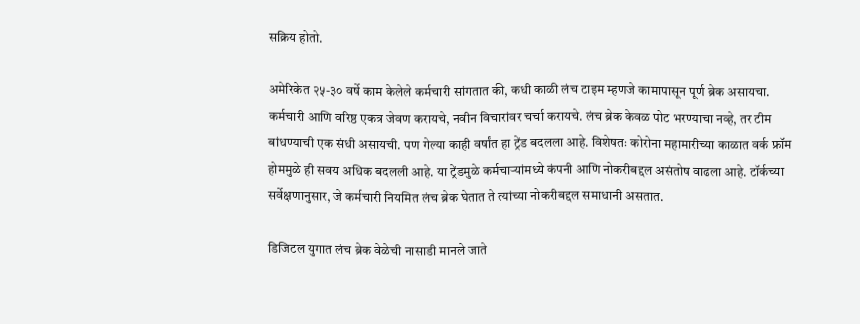सक्रिय होतो.

अमेरिकेत २५-३० वर्षे काम केलेले कर्मचारी सांगतात की, कधी काळी लंच टाइम म्हणजे कामापासून पूर्ण ब्रेक असायचा. कर्मचारी आणि वरिष्ठ एकत्र जेवण करायचे, नवीन विचारांवर चर्चा करायचे. लंच ब्रेक केवळ पोट भरण्याचा नव्हे, तर टीम बांधण्याची एक संधी असायची. पण गेल्या काही वर्षांत हा ट्रेंड बदलला आहे. विशेषतः कोरोना महामारीच्या काळात वर्क फ्रॉम होममुळे ही सवय अधिक बदलली आहे. या ट्रेंडमुळे कर्मचाऱ्यांमध्ये कंपनी आणि नोकरीबद्दल असंतोष वाढला आहे. टॉर्कच्या सर्वेक्षणानुसार, जे कर्मचारी नियमित लंच ब्रेक घेतात ते त्यांच्या नोकरीबद्दल समाधानी असतात.

डिजिटल युगात लंच ब्रेक वेळेची नासाडी मानले जाते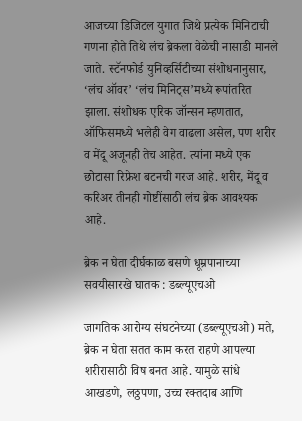आजच्या डिजिटल युगात जिथे प्रत्येक मिनिटाची गणना होते तिथे लंच ब्रेकला वेळेची नासाडी मानले जाते. स्टॅनफोर्ड युनिव्हर्सिटीच्या संशोधनानुसार, ‘लंच ऑवर’ ‘लंच मिनिट्स’मध्ये रूपांतरित झाला. संशोधक एरिक जॉन्सन म्हणतात, ऑफिसमध्ये भलेही वेग वाढला असेल, पण शरीर व मेंदू अजूनही तेच आहेत. त्यांना मध्ये एक छोटासा रिफ्रेश बटनची गरज आहे. शरीर, मेंदू व करिअर तीनही गोष्टींसाठी लंच ब्रेक आवश्यक आहे.

ब्रेक न घेता दीर्घकाळ बसणे धूम्रपानाच्या सवयीसारखे घातक : डब्ल्यूएचओ

जागतिक आरोग्य संघटनेच्या (डब्ल्यूएचओ) मते, ब्रेक न घेता सतत काम करत राहणे आपल्या शरीरासाठी विष बनत आहे. यामुळे सांधे आखडणे, लठ्ठपणा, उच्च रक्तदाब आणि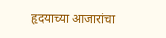हृदयाच्या आजारांचा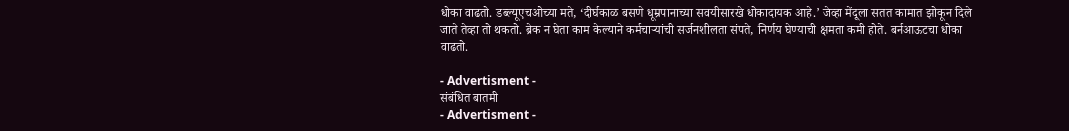धोका वाढतो. डब्ल्यूएचओच्या मते, ‘दीर्घकाळ बसणे धूम्रपानाच्या सवयीसारखे धोकादायक आहे.’ जेव्हा मेंदूला सतत कामात झोकून दिले जाते तेव्हा तो थकतो. ब्रेक न घेता काम केल्याने कर्मचाऱ्यांची सर्जनशीलता संपते, निर्णय घेण्याची क्षमता कमी होते. बर्नआऊटचा धोका वाढतो.

- Advertisment -
संबंधित बातमी
- Advertisment -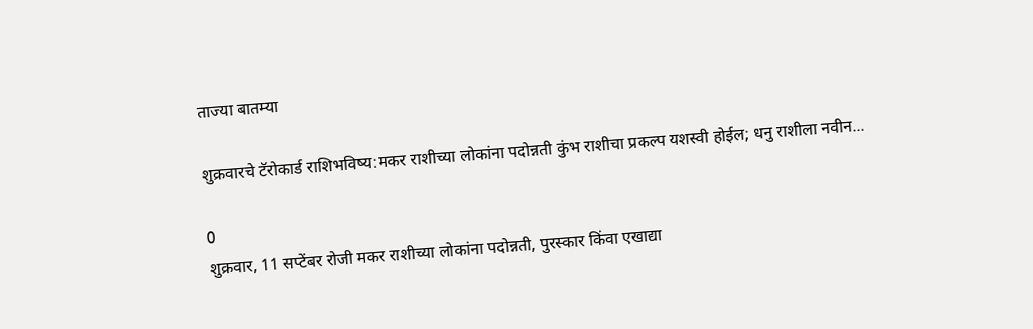ताज्या बातम्या

शुक्रवारचे टॅरोकार्ड राशिभविष्य:मकर राशीच्या लोकांना पदोन्नती कुंभ राशीचा प्रकल्प यशस्वी होईल; धनु राशीला नवीन...

0
शुक्रवार, 11 सप्टेंबर रोजी मकर राशीच्या लोकांना पदोन्नती, पुरस्कार किंवा एखाद्या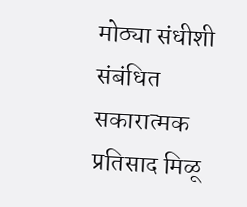मोठ्या संधीशी संबंधित सकारात्मक प्रतिसाद मिळू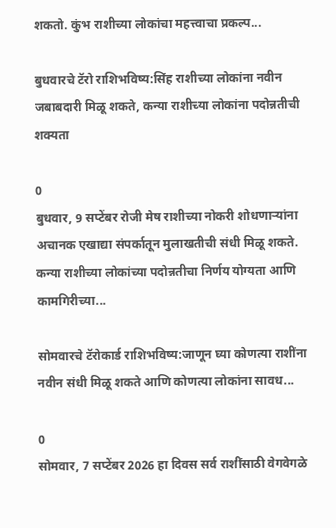शकतो. कुंभ राशीच्या लोकांचा महत्त्वाचा प्रकल्प...

बुधवारचे टॅरो राशिभविष्य:सिंह राशीच्या लोकांना नवीन जबाबदारी मिळू शकते, कन्या राशीच्या लोकांना पदोन्नतीची शक्यता

0
बुधवार, 9 सप्टेंबर रोजी मेष राशीच्या नोकरी शोधणाऱ्यांना अचानक एखाद्या संपर्कातून मुलाखतीची संधी मिळू शकते. कन्या राशीच्या लोकांच्या पदोन्नतीचा निर्णय योग्यता आणि कामगिरीच्या...

सोमवारचे टॅरोकार्ड राशिभविष्य:जाणून घ्या कोणत्या राशींना नवीन संधी मिळू शकते आणि कोणत्या लोकांना सावध...

0
सोमवार, 7 सप्टेंबर 2026 हा दिवस सर्व राशींसाठी वेगवेगळे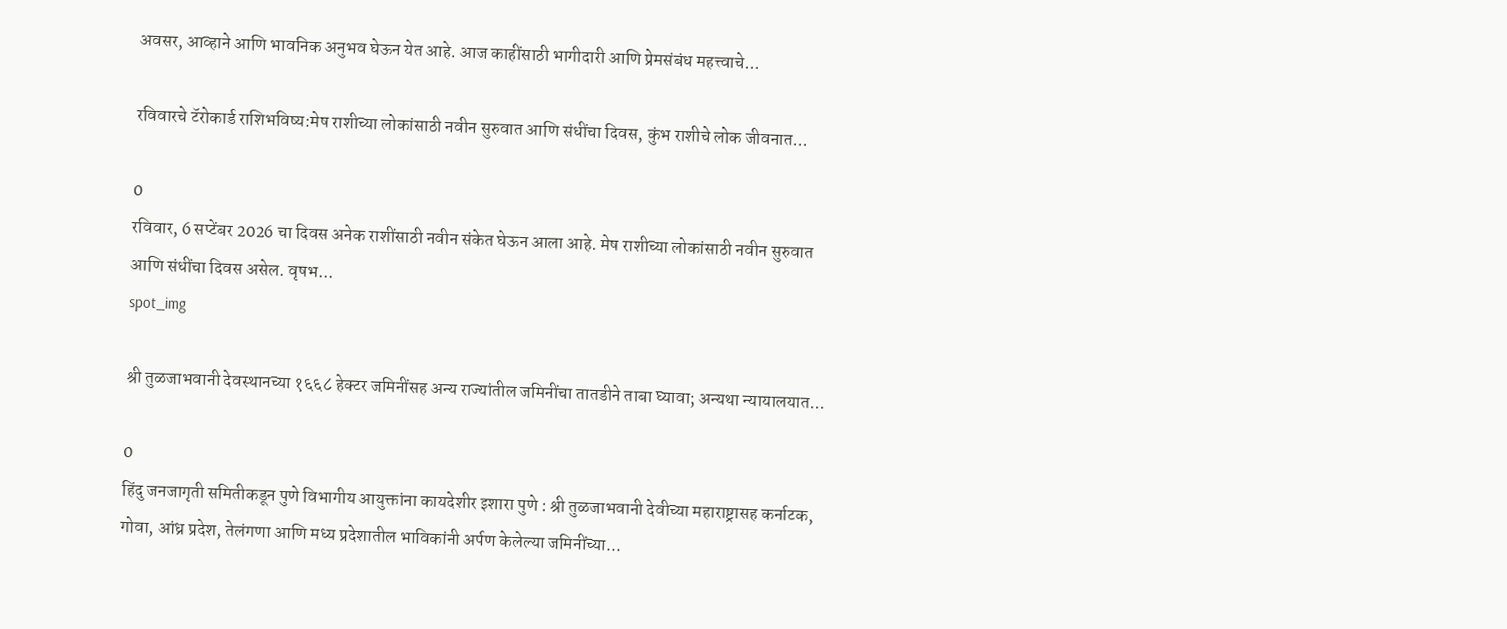अवसर, आव्हाने आणि भावनिक अनुभव घेऊन येत आहे. आज काहींसाठी भागीदारी आणि प्रेमसंबंध महत्त्वाचे...

रविवारचे टॅरोकार्ड राशिभविष्य:मेष राशीच्या लोकांसाठी नवीन सुरुवात आणि संधींचा दिवस, कुंभ राशीचे लोक जीवनात...

0
रविवार, 6 सप्टेंबर 2026 चा दिवस अनेक राशींसाठी नवीन संकेत घेऊन आला आहे. मेष राशीच्या लोकांसाठी नवीन सुरुवात आणि संधींचा दिवस असेल. वृषभ...
spot_img

श्री तुळजाभवानी देवस्थानच्या १६६८ हेक्टर जमिनींसह अन्य राज्यांतील जमिनींचा तातडीने ताबा घ्यावा; अन्यथा न्यायालयात...

0
हिंदु जनजागृती समितीकडून पुणे विभागीय आयुक्तांना कायदेशीर इशारा पुणे : श्री तुळजाभवानी देवीच्या महाराष्ट्रासह कर्नाटक, गोवा, आंध्र प्रदेश, तेलंगणा आणि मध्य प्रदेशातील भाविकांनी अर्पण केलेल्या जमिनींच्या...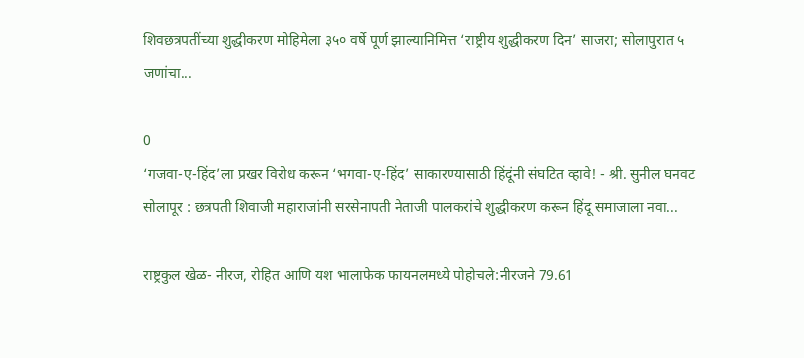शिवछत्रपतींच्या शुद्धीकरण मोहिमेला ३५० वर्षे पूर्ण झाल्यानिमित्त ‘राष्ट्रीय शुद्धीकरण दिन’ साजरा; सोलापुरात ५ जणांचा...

0
‘गजवा-ए-हिंद’ला प्रखर विरोध करून ‘भगवा-ए-हिंद’ साकारण्यासाठी हिंदूंनी संघटित व्हावे! - श्री. सुनील घनवट सोलापूर : छत्रपती शिवाजी महाराजांनी सरसेनापती नेताजी पालकरांचे शुद्धीकरण करून हिंदू समाजाला नवा...

राष्ट्रकुल खेळ- नीरज, रोहित आणि यश भालाफेक फायनलमध्ये पोहोचले:नीरजने 79.61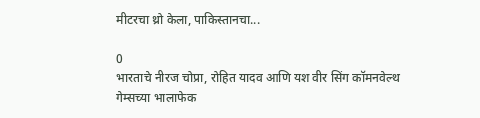मीटरचा थ्रो केला, पाकिस्तानचा...

0
भारताचे नीरज चोप्रा, रोहित यादव आणि यश वीर सिंग कॉमनवेल्थ गेम्सच्या भालाफेक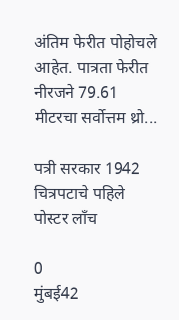अंतिम फेरीत पोहोचले आहेत. पात्रता फेरीत नीरजने 79.61 मीटरचा सर्वोत्तम थ्रो...

पत्री सरकार 1942 चित्रपटाचे पहिले पोस्टर लाँच

0
मुंबई42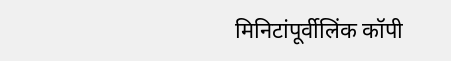मिनिटांपूर्वीलिंक कॉपी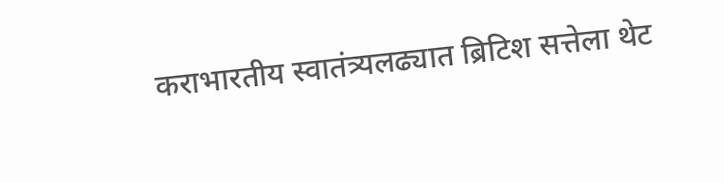कराभारतीय स्वातंत्र्यलढ्यात ब्रिटिश सत्तेला थेट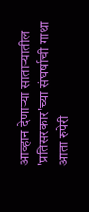आव्हान देणाऱ्या साताऱ्यातील 'प्रतिसरकार'च्या संघर्षाची गाथा आता रुपेरी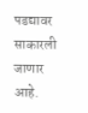पडद्यावर साकारली जाणार आहे.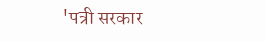'पत्री सरकार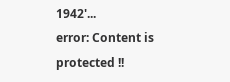1942'...
error: Content is protected !!